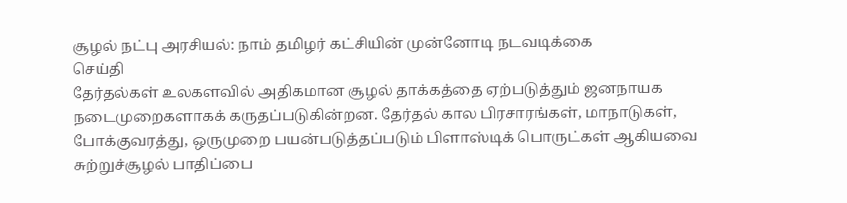சூழல் நட்பு அரசியல்: நாம் தமிழர் கட்சியின் முன்னோடி நடவடிக்கை
செய்தி
தேர்தல்கள் உலகளவில் அதிகமான சூழல் தாக்கத்தை ஏற்படுத்தும் ஜனநாயக நடைமுறைகளாகக் கருதப்படுகின்றன. தேர்தல் கால பிரசாரங்கள், மாநாடுகள், போக்குவரத்து, ஒருமுறை பயன்படுத்தப்படும் பிளாஸ்டிக் பொருட்கள் ஆகியவை சுற்றுச்சூழல் பாதிப்பை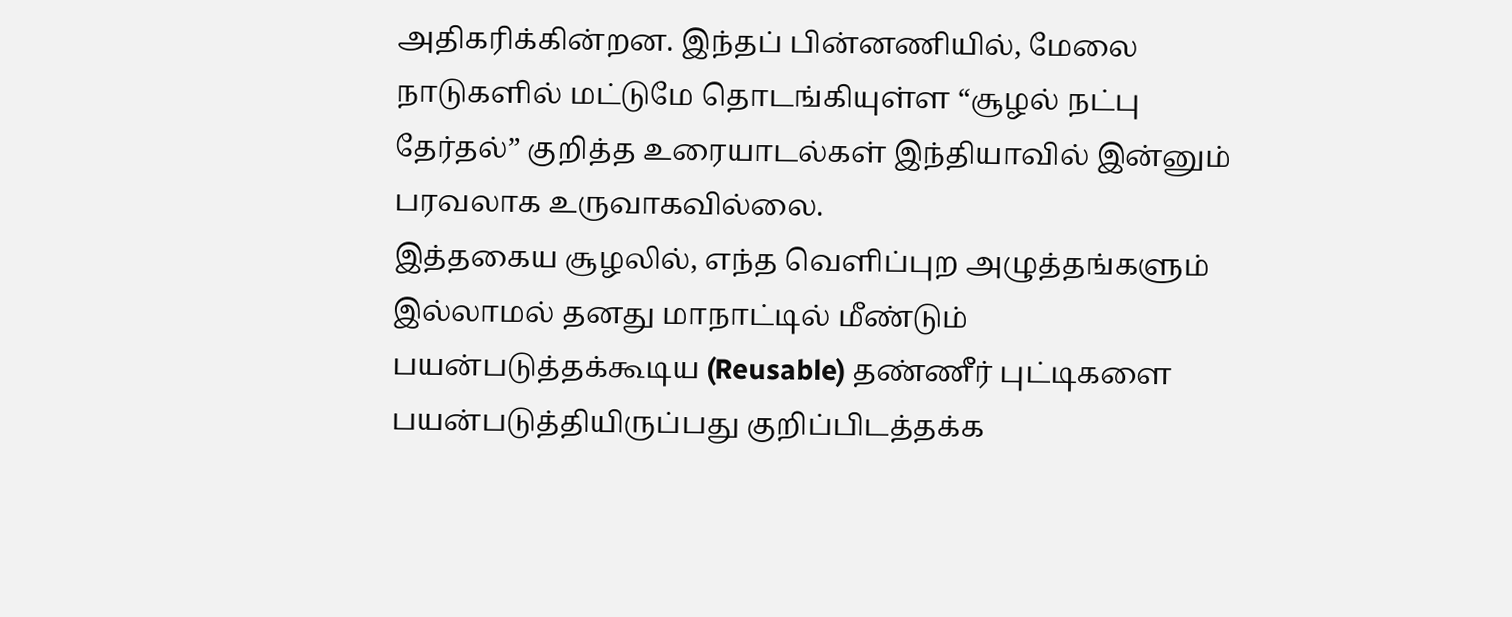அதிகரிக்கின்றன. இந்தப் பின்னணியில், மேலை நாடுகளில் மட்டுமே தொடங்கியுள்ள “சூழல் நட்பு தேர்தல்” குறித்த உரையாடல்கள் இந்தியாவில் இன்னும் பரவலாக உருவாகவில்லை.
இத்தகைய சூழலில், எந்த வெளிப்புற அழுத்தங்களும் இல்லாமல் தனது மாநாட்டில் மீண்டும் பயன்படுத்தக்கூடிய (Reusable) தண்ணீர் புட்டிகளை பயன்படுத்தியிருப்பது குறிப்பிடத்தக்க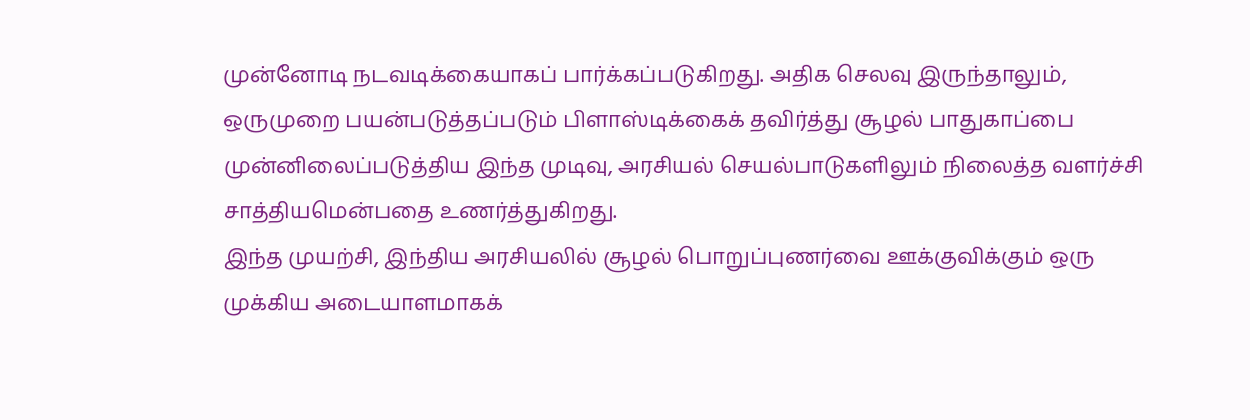முன்னோடி நடவடிக்கையாகப் பார்க்கப்படுகிறது. அதிக செலவு இருந்தாலும், ஒருமுறை பயன்படுத்தப்படும் பிளாஸ்டிக்கைக் தவிர்த்து சூழல் பாதுகாப்பை முன்னிலைப்படுத்திய இந்த முடிவு, அரசியல் செயல்பாடுகளிலும் நிலைத்த வளர்ச்சி சாத்தியமென்பதை உணர்த்துகிறது.
இந்த முயற்சி, இந்திய அரசியலில் சூழல் பொறுப்புணர்வை ஊக்குவிக்கும் ஒரு முக்கிய அடையாளமாகக்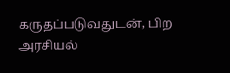கருதப்படுவதுடன், பிற அரசியல்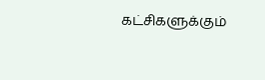கட்சிகளுக்கும்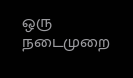ஒரு நடைமுறை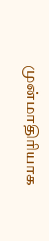முன்மாதிரியாக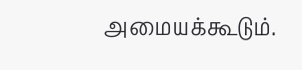அமையக்கூடும்.